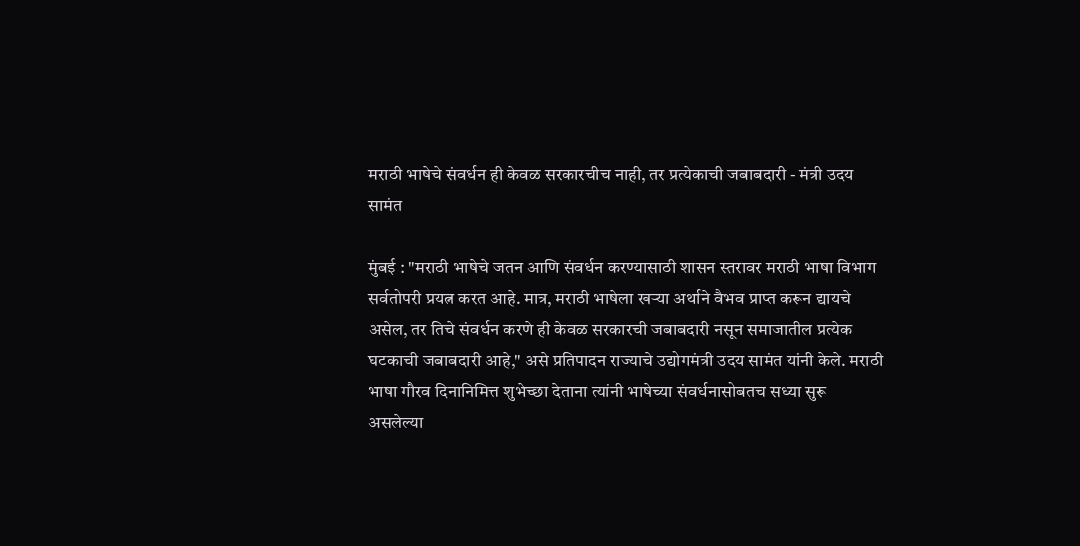मराठी भाषेचे संवर्धन ही केवळ सरकारचीच नाही, तर प्रत्येकाची जबाबदारी - मंत्री उदय सामंत

मुंबई : "मराठी भाषेचे जतन आणि संवर्धन करण्यासाठी शासन स्तरावर मराठी भाषा विभाग सर्वतोपरी प्रयत्न करत आहे. मात्र, मराठी भाषेला खऱ्या अर्थाने वैभव प्राप्त करून द्यायचे असेल, तर तिचे संवर्धन करणे ही केवळ सरकारची जबाबदारी नसून समाजातील प्रत्येक घटकाची जबाबदारी आहे," असे प्रतिपादन राज्याचे उद्योगमंत्री उदय सामंत यांनी केले. मराठी भाषा गौरव दिनानिमित्त शुभेच्छा देताना त्यांनी भाषेच्या संवर्धनासोबतच सध्या सुरू असलेल्या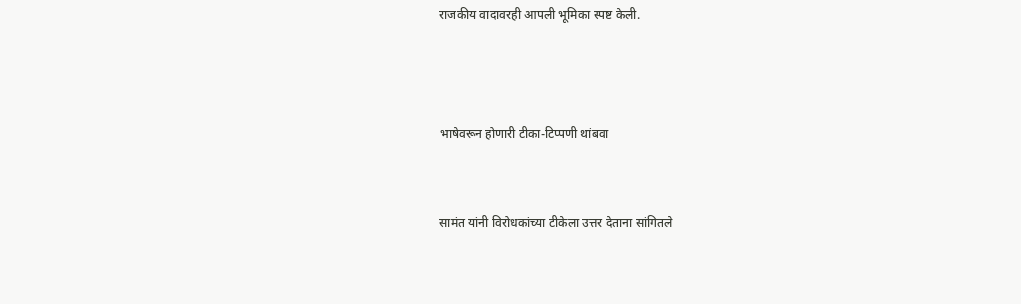राजकीय वादावरही आपली भूमिका स्पष्ट केली.



भाषेवरून होणारी टीका-टिप्पणी थांबवा


सामंत यांनी विरोधकांच्या टीकेला उत्तर देताना सांगितले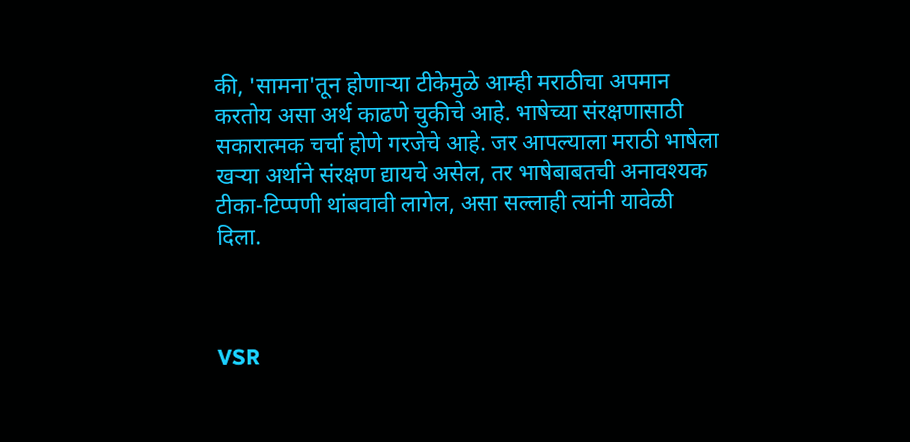की, 'सामना'तून होणाऱ्या टीकेमुळे आम्ही मराठीचा अपमान करतोय असा अर्थ काढणे चुकीचे आहे. भाषेच्या संरक्षणासाठी सकारात्मक चर्चा होणे गरजेचे आहे. जर आपल्याला मराठी भाषेला खऱ्या अर्थाने संरक्षण द्यायचे असेल, तर भाषेबाबतची अनावश्यक टीका-टिप्पणी थांबवावी लागेल, असा सल्लाही त्यांनी यावेळी दिला.



VSR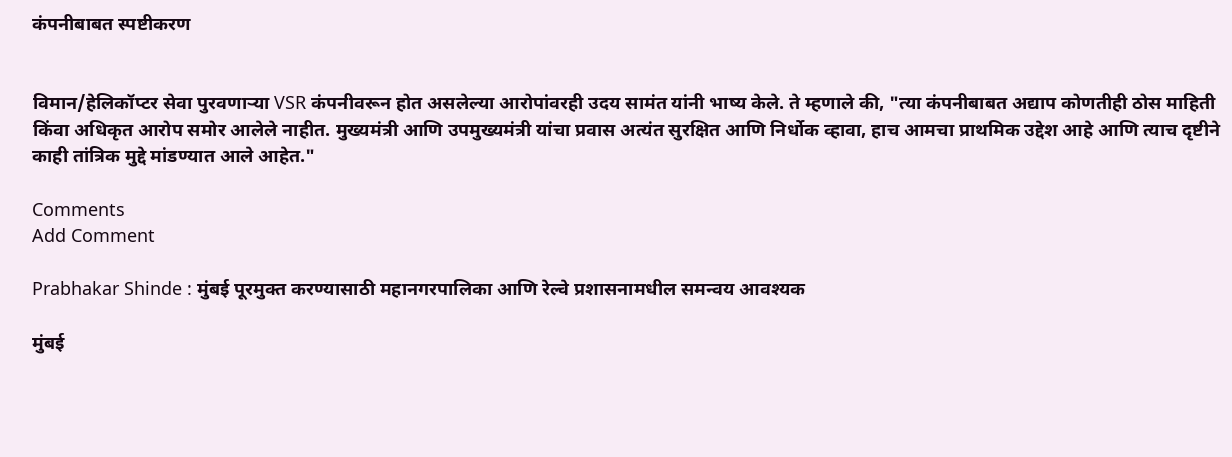कंपनीबाबत स्पष्टीकरण


विमान/हेलिकॉप्टर सेवा पुरवणाऱ्या VSR कंपनीवरून होत असलेल्या आरोपांवरही उदय सामंत यांनी भाष्य केले. ते म्हणाले की, "त्या कंपनीबाबत अद्याप कोणतीही ठोस माहिती किंवा अधिकृत आरोप समोर आलेले नाहीत. मुख्यमंत्री आणि उपमुख्यमंत्री यांचा प्रवास अत्यंत सुरक्षित आणि निर्धोक व्हावा, हाच आमचा प्राथमिक उद्देश आहे आणि त्याच दृष्टीने काही तांत्रिक मुद्दे मांडण्यात आले आहेत."

Comments
Add Comment

Prabhakar Shinde : मुंबई पूरमुक्त करण्यासाठी महानगरपालिका आणि रेल्वे प्रशासनामधील समन्वय आवश्यक

मुंबई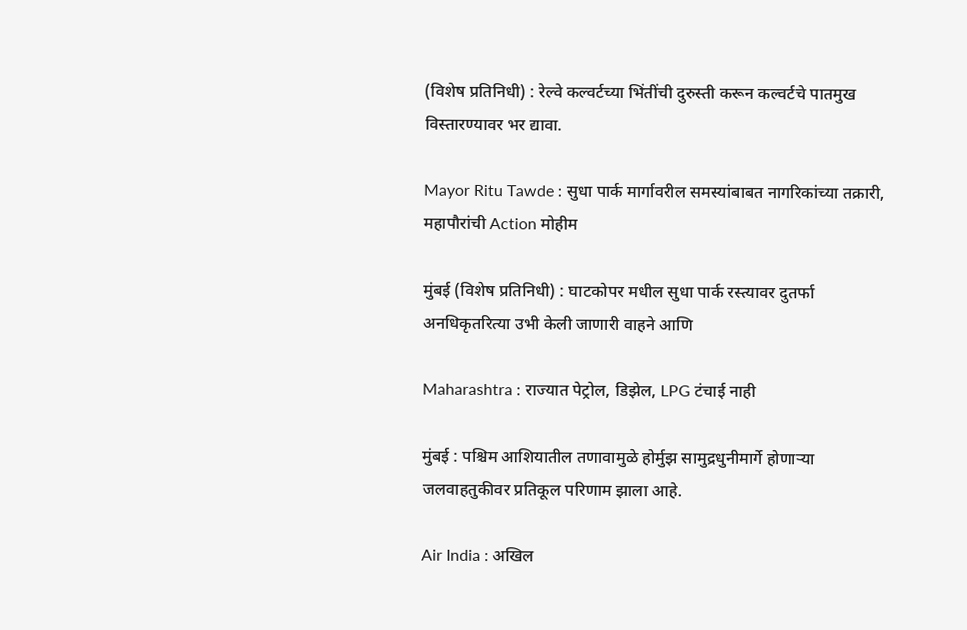(विशेष प्रतिनिधी) : रेल्वे कल्वर्टच्या भिंतींची दुरुस्ती करून कल्वर्टचे पातमुख विस्तारण्यावर भर द्यावा.

Mayor Ritu Tawde : सुधा पार्क मार्गावरील समस्यांबाबत नागरिकांच्या तक्रारी, महापौरांची Action मोहीम

मुंबई (विशेष प्रतिनिधी) : घाटकोपर मधील सुधा पार्क रस्त्यावर दुतर्फा अनधिकृतरित्या उभी केली जाणारी वाहने आणि

Maharashtra : राज्यात पेट्रोल, डिझेल, LPG टंचाई नाही

मुंबई : पश्चिम आशियातील तणावामुळे होर्मुझ सामुद्रधुनीमार्गे होणाऱ्या जलवाहतुकीवर प्रतिकूल परिणाम झाला आहे.

Air India : अखिल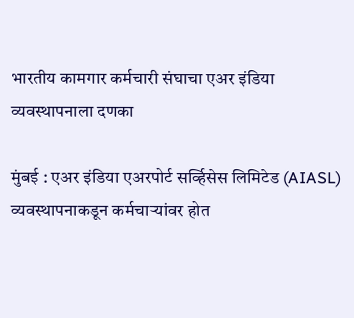भारतीय कामगार कर्मचारी संघाचा एअर इंडिया व्यवस्थापनाला दणका

मुंबई : एअर इंडिया एअरपोर्ट सर्व्हिसेस लिमिटेड (AIASL) व्यवस्थापनाकडून कर्मचाऱ्यांवर होत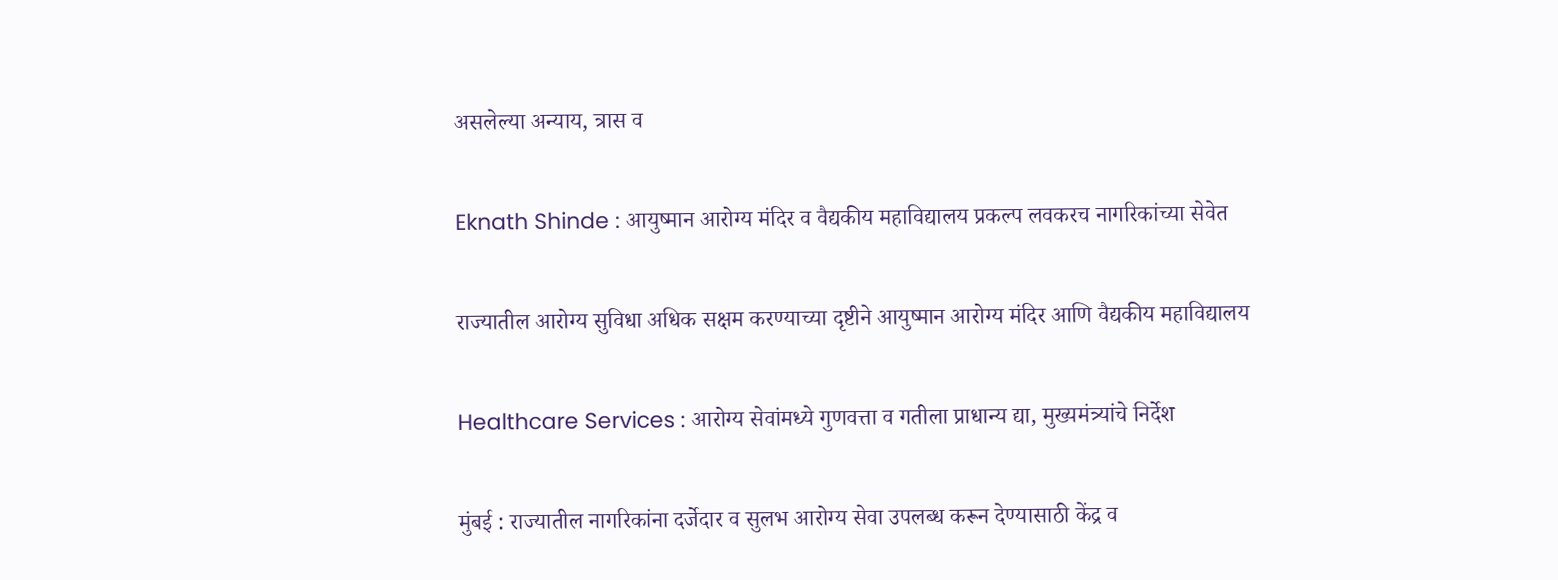असलेल्या अन्याय, त्रास व

Eknath Shinde : आयुष्मान आरोग्य मंदिर व वैद्यकीय महाविद्यालय प्रकल्प लवकरच नागरिकांच्या सेवेत

राज्यातील आरोग्य सुविधा अधिक सक्षम करण्याच्या दृष्टीने आयुष्मान आरोग्य मंदिर आणि वैद्यकीय महाविद्यालय

Healthcare Services : आरोग्य सेवांमध्ये गुणवत्ता व गतीला प्राधान्य द्या, मुख्यमंत्र्यांचे निर्देश

मुंबई : राज्यातील नागरिकांना दर्जेदार व सुलभ आरोग्य सेवा उपलब्ध करून देण्यासाठी केंद्र व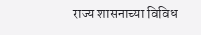राज्य शासनाच्या विविध